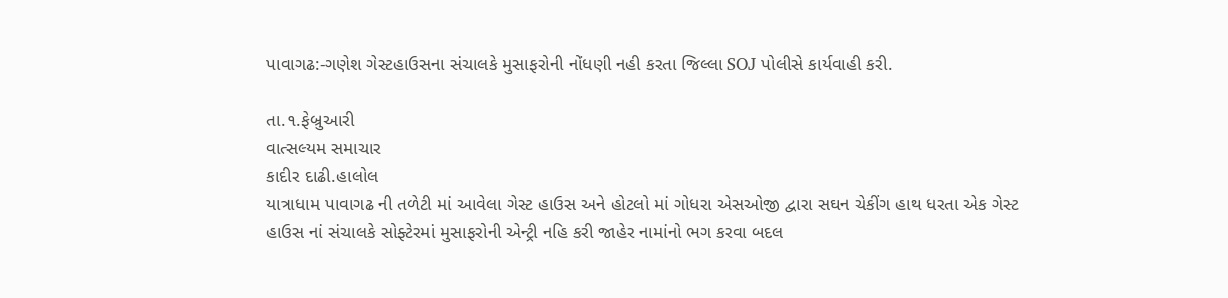પાવાગઢ:-ગણેશ ગેસ્ટહાઉસના સંચાલકે મુસાફરોની નોંધણી નહી કરતા જિલ્લા SOJ પોલીસે કાર્યવાહી કરી.

તા.૧.ફેબ્રુઆરી
વાત્સલ્યમ સમાચાર
કાદીર દાઢી.હાલોલ
યાત્રાધામ પાવાગઢ ની તળેટી માં આવેલા ગેસ્ટ હાઉસ અને હોટલો માં ગોધરા એસઓજી દ્વારા સઘન ચેકીંગ હાથ ધરતા એક ગેસ્ટ હાઉસ નાં સંચાલકે સોફ્ટેરમાં મુસાફરોની એન્ટ્રી નહિ કરી જાહેર નામાંનો ભગ કરવા બદલ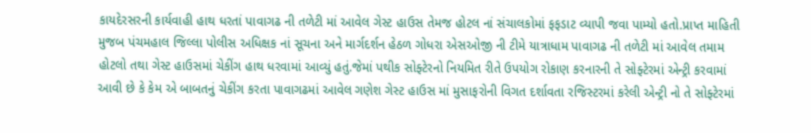કાયદેરસરની કાર્યવાહી હાથ ધરતાં પાવાગઢ ની તળેટી માં આવેલ ગેસ્ટ હાઉસ તેમજ હોટલ નાં સંચાલકોમાં ફફડાટ વ્યાપી જવા પામ્યો હતો.પ્રાપ્ત માહિતી મુજબ પંચમહાલ જિલ્લા પોલીસ અધિક્ષક નાં સૂચના અને માર્ગદર્શન હેઠળ ગોધરા એસઓજી ની ટીમે યાત્રાધામ પાવાગઢ ની તળેટી માં આવેલ તમામ હોટલો તથા ગેસ્ટ હાઉસમાં ચેકીંગ હાથ ધરવામાં આવ્યું હતું.જેમાં પથીક સોફ્ટેરનો નિયમિત રીતે ઉપયોગ રોકાણ કરનારની તે સોફ્ટેરમાં એન્ટ્રી કરવામાં આવી છે કે કેમ એ બાબતનું ચેકીંગ કરતા પાવાગઢમાં આવેલ ગણેશ ગેસ્ટ હાઉસ માં મુસાફરોની વિગત દર્શાવતા રજિસ્ટરમાં કરેલી એન્ટ્રી નો તે સોફ્ટેરમાં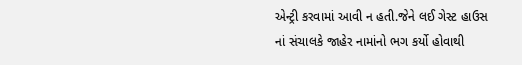એન્ટ્રી કરવામાં આવી ન હતી.જેને લઈ ગેસ્ટ હાઉસ નાં સંચાલકે જાહેર નામાંનો ભગ કર્યો હોવાથી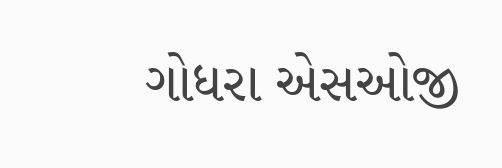ગોધરા એસઓજી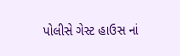પોલીસે ગેસ્ટ હાઉસ નાં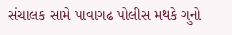સંચાલક સામે પાવાગઢ પોલીસ મથકે ગુનો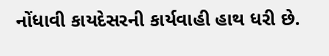નોંધાવી કાયદેસરની કાર્યવાહી હાથ ધરી છે.